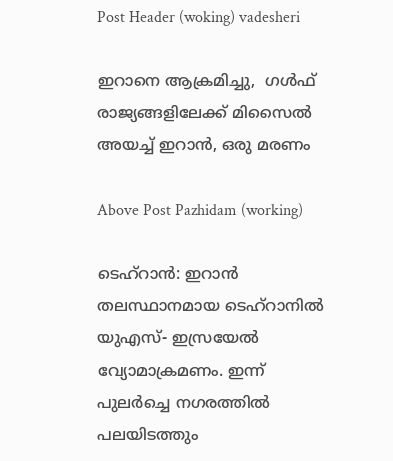Post Header (woking) vadesheri

ഇറാനെ ആക്രമിച്ചു,  ഗൾഫ് രാജ്യങ്ങളിലേക്ക് മിസൈൽ അയച്ച് ഇറാൻ, ഒരു മരണം

Above Post Pazhidam (working)

ടെഹ്‌റാന്‍: ഇറാന്‍ തലസ്ഥാനമായ ടെഹ്റാനില്‍ യുഎസ്- ഇസ്രയേല്‍ വ്യോമാക്രമണം. ഇന്ന് പുലര്‍ച്ചെ നഗരത്തില്‍ പലയിടത്തും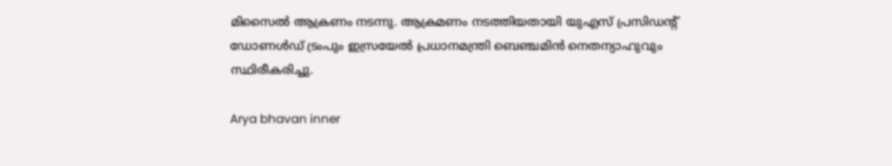മിസൈല്‍ ആക്രണം നടന്നു. ആക്രമണം നടത്തിയതായി യുഎസ് പ്രസിഡന്‍റ് ഡോണള്‍ഡ് ട്രംപും ഇസ്രയേല്‍ പ്രധാനമന്ത്രി ബെഞ്ചമിന്‍ നെതന്യാഹുവും സ്ഥിരീകരിച്ചു.

Arya bhavan inner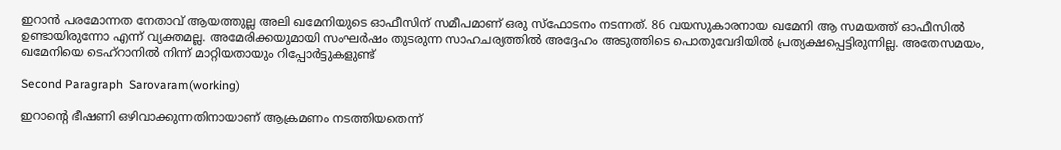ഇറാന്‍ പരമോന്നത നേതാവ് ആയത്തുല്ല അലി ഖമേനിയുടെ ഓഫീസിന് സമീപമാണ് ഒരു സ്‌ഫോടനം നടന്നത്. 86 വയസുകാരനായ ഖമേനി ആ സമയത്ത് ഓഫീസില്‍ ഉണ്ടായിരുന്നോ എന്ന് വ്യക്തമല്ല. അമേരിക്കയുമായി സംഘര്‍ഷം തുടരുന്ന സാഹചര്യത്തില്‍ അദ്ദേഹം അടുത്തിടെ പൊതുവേദിയില്‍ പ്രത്യക്ഷപ്പെട്ടിരുന്നില്ല. അതേസമയം, ഖമേനിയെ ടെഹ്‌റാനില്‍ നിന്ന് മാറ്റിയതായും റിപ്പോര്‍ട്ടുകളുണ്ട്‌

Second Paragraph  Sarovaram(working)

ഇറാന്റെ ഭീഷണി ഒഴിവാക്കുന്നതിനായാണ് ആക്രമണം നടത്തിയതെന്ന്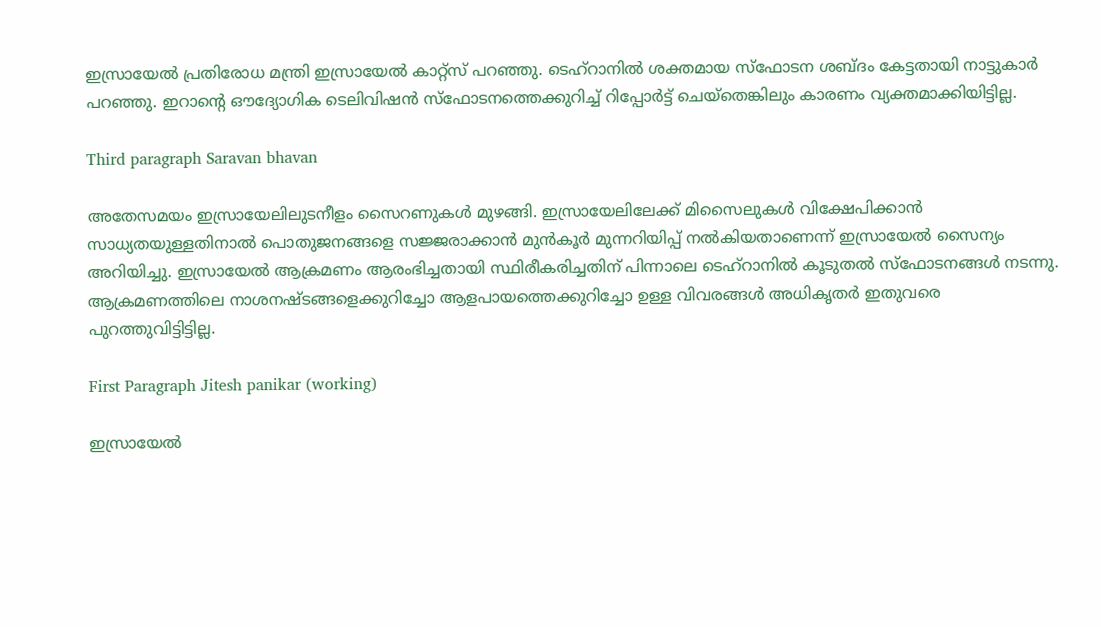ഇസ്രായേല്‍ പ്രതിരോധ മന്ത്രി ഇസ്രായേല്‍ കാറ്റ്സ് പറഞ്ഞു. ടെഹ്റാനില്‍ ശക്തമായ സ്‌ഫോടന ശബ്ദം കേട്ടതായി നാട്ടുകാര്‍ പറഞ്ഞു. ഇറാന്റെ ഔദ്യോഗിക ടെലിവിഷന്‍ സ്‌ഫോടനത്തെക്കുറിച്ച് റിപ്പോര്‍ട്ട് ചെയ്‌തെങ്കിലും കാരണം വ്യക്തമാക്കിയിട്ടില്ല.

Third paragraph Saravan bhavan

അതേസമയം ഇസ്രായേലിലുടനീളം സൈറണുകള്‍ മുഴങ്ങി. ഇസ്രായേലിലേക്ക് മിസൈലുകള്‍ വിക്ഷേപിക്കാന്‍ സാധ്യതയുള്ളതിനാല്‍ പൊതുജനങ്ങളെ സജ്ജരാക്കാന്‍ മുന്‍കൂര്‍ മുന്നറിയിപ്പ് നല്‍കിയതാണെന്ന് ഇസ്രായേല്‍ സൈന്യം അറിയിച്ചു. ഇസ്രായേല്‍ ആക്രമണം ആരംഭിച്ചതായി സ്ഥിരീകരിച്ചതിന് പിന്നാലെ ടെഹ്റാനില്‍ കൂടുതല്‍ സ്‌ഫോടനങ്ങള്‍ നടന്നു. ആക്രമണത്തിലെ നാശനഷ്ടങ്ങളെക്കുറിച്ചോ ആളപായത്തെക്കുറിച്ചോ ഉള്ള വിവരങ്ങള്‍ അധികൃതര്‍ ഇതുവരെ പുറത്തുവിട്ടിട്ടില്ല.

First Paragraph Jitesh panikar (working)

ഇസ്രായേല്‍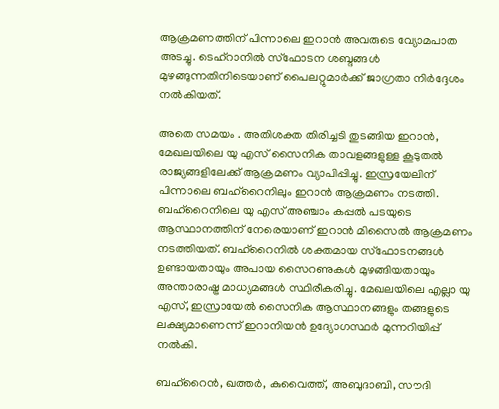ആക്രമണത്തിന് പിന്നാലെ ഇറാന്‍ അവരുടെ വ്യോമപാത അടച്ചു. ടെഹ്റാനില്‍ സ്‌ഫോടന ശബ്ദങ്ങള്‍ മുഴങ്ങുന്നതിനിടെയാണ് പൈലറ്റുമാര്‍ക്ക് ജാഗ്രതാ നിര്‍ദ്ദേശം നല്‍കിയത്.

അതെ സമയം . അതിശക്ത തിരിച്ചടി തുടങ്ങിയ ഇറാൻ, മേഖലയിലെ യു എസ് സൈനിക താവളങ്ങളുള്ള കൂടുതൽ രാജ്യങ്ങളിലേക്ക് ആക്രമണം വ്യാപിപ്പിച്ചു. ഇസ്രയേലിന് പിന്നാലെ ബഹ്റൈനിലും ഇറാൻ ആക്രമണം നടത്തി. ബഹ്റൈനിലെ യു എസ് അഞ്ചാം കപ്പൽ പടയുടെ ആസ്ഥാനത്തിന് നേരെയാണ് ഇറാൻ മിസൈൽ ആക്രമണം നടത്തിയത്. ബഹ്റൈനിൽ ശക്തമായ സ്ഫോടനങ്ങൾ ഉണ്ടായതായും അപായ സൈറണുകൾ മുഴങ്ങിയതായും അന്താരാഷ്ട്ര മാധ്യമങ്ങൾ സ്ഥിരീകരിച്ചു. മേഖലയിലെ എല്ലാ യു എസ്, ഇസ്രായേൽ സൈനിക ആസ്ഥാനങ്ങളും തങ്ങളുടെ ലക്ഷ്യമാണെന്ന് ഇറാനിയൻ ഉദ്യോഗസ്ഥർ മുന്നറിയിപ്പ് നൽകി.

ബഹ്റൈൻ, ഖത്തർ, കുവൈത്ത്, അബുദാബി, സൗദി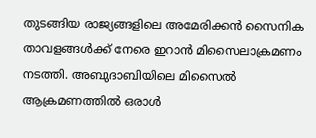തുടങ്ങിയ രാജ്യങ്ങളിലെ അമേരിക്കൻ സൈനിക താവളങ്ങൾക്ക് നേരെ ഇറാൻ മിസൈലാക്രമണം നടത്തി. അബുദാബിയിലെ മിസൈൽ ആക്രമണത്തിൽ ഒരാൾ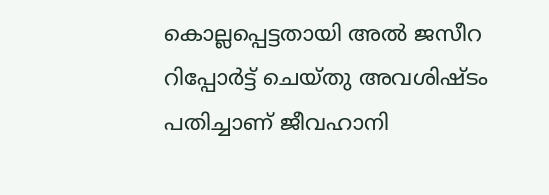കൊല്ലപ്പെട്ടതായി അൽ ജസീറ റിപ്പോർട്ട്‌ ചെയ്തു അവശിഷ്ടം പതിച്ചാണ് ജീവഹാനി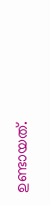ഉണ്ടായത്.